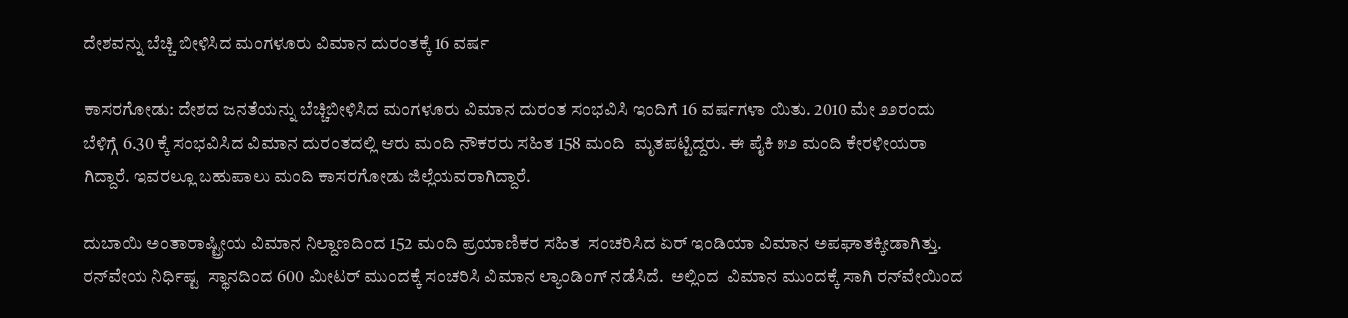ದೇಶವನ್ನು ಬೆಚ್ಚಿ ಬೀಳಿಸಿದ ಮಂಗಳೂರು ವಿಮಾನ ದುರಂತಕ್ಕೆ 16 ವರ್ಷ

ಕಾಸರಗೋಡು: ದೇಶದ ಜನತೆಯನ್ನು ಬೆಚ್ಚಿಬೀಳಿಸಿದ ಮಂಗಳೂರು ವಿಮಾನ ದುರಂತ ಸಂಭವಿಸಿ ಇಂದಿಗೆ 16 ವರ್ಷಗಳಾ ಯಿತು. 2010 ಮೇ ೨೨ರಂದು ಬೆಳಿಗ್ಗೆ 6.30 ಕ್ಕೆ ಸಂಭವಿಸಿದ ವಿಮಾನ ದುರಂತದಲ್ಲಿ ಆರು ಮಂದಿ ನೌಕರರು ಸಹಿತ 158 ಮಂದಿ  ಮೃತಪಟ್ಟಿದ್ದರು. ಈ ಪೈಕಿ ೫೨ ಮಂದಿ ಕೇರಳೀಯರಾ ಗಿದ್ದಾರೆ. ಇವರಲ್ಲೂ ಬಹುಪಾಲು ಮಂದಿ ಕಾಸರಗೋಡು ಜಿಲ್ಲೆಯವರಾಗಿದ್ದಾರೆ.

ದುಬಾಯಿ ಅಂತಾರಾಷ್ಟ್ರೀಯ ವಿಮಾನ ನಿಲ್ದಾಣದಿಂದ 152 ಮಂದಿ ಪ್ರಯಾಣಿಕರ ಸಹಿತ  ಸಂಚರಿಸಿದ ಏರ್ ಇಂಡಿಯಾ ವಿಮಾನ ಅಪಘಾತಕ್ಕೀಡಾಗಿತ್ತು. ರನ್‌ವೇಯ ನಿರ್ಧಿಷ್ಟ  ಸ್ಥಾನದಿಂದ 600 ಮೀಟರ್ ಮುಂದಕ್ಕೆ ಸಂಚರಿಸಿ ವಿಮಾನ ಲ್ಯಾಂಡಿಂಗ್ ನಡೆಸಿದೆ.  ಅಲ್ಲಿಂದ  ವಿಮಾನ ಮುಂದಕ್ಕೆ ಸಾಗಿ ರನ್‌ವೇಯಿಂದ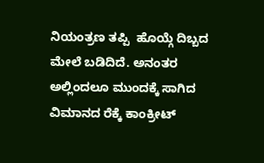ನಿಯಂತ್ರಣ ತಪ್ಪಿ  ಹೊಯ್ಗೆ ದಿಬ್ಬದ ಮೇಲೆ ಬಡಿದಿದೆ. ಅನಂತರ  ಅಲ್ಲಿಂದಲೂ ಮುಂದಕ್ಕೆ ಸಾಗಿದ ವಿಮಾನದ ರೆಕ್ಕೆ ಕಾಂಕ್ರೀಟ್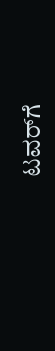ಟವರ್‌ಗೆ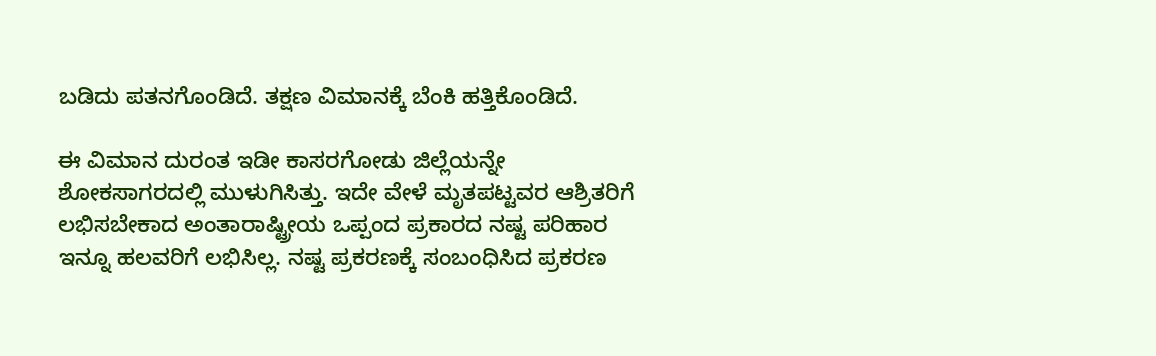ಬಡಿದು ಪತನಗೊಂಡಿದೆ. ತಕ್ಷಣ ವಿಮಾನಕ್ಕೆ ಬೆಂಕಿ ಹತ್ತಿಕೊಂಡಿದೆ.

ಈ ವಿಮಾನ ದುರಂತ ಇಡೀ ಕಾಸರಗೋಡು ಜಿಲ್ಲೆಯನ್ನೇ ಶೋಕಸಾಗರದಲ್ಲಿ ಮುಳುಗಿಸಿತ್ತು. ಇದೇ ವೇಳೆ ಮೃತಪಟ್ಟವರ ಆಶ್ರಿತರಿಗೆ  ಲಭಿಸಬೇಕಾದ ಅಂತಾರಾಷ್ಟ್ರೀಯ ಒಪ್ಪಂದ ಪ್ರಕಾರದ ನಷ್ಟ ಪರಿಹಾರ ಇನ್ನೂ ಹಲವರಿಗೆ ಲಭಿಸಿಲ್ಲ. ನಷ್ಟ ಪ್ರಕರಣಕ್ಕೆ ಸಂಬಂಧಿಸಿದ ಪ್ರಕರಣ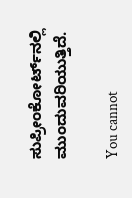ಸುಪ್ರೀಂಕೋರ್ಟ್‌ನಲ್ಲಿ  ಮುಂದುವರಿಯುತ್ತಿದೆ.

You cannot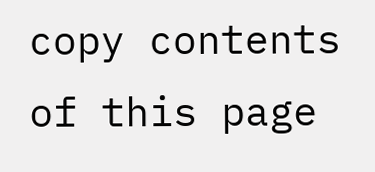copy contents of this page